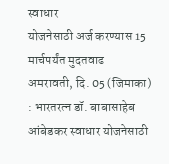स्वाधार
योजनेसाठी अर्ज करण्यास 15 मार्चपर्यंत मुदतवाढ
अमरावती, दि. 05 (जिमाका)
: भारतरत्न डॉ. बाबासाहेब आंबेडकर स्वाधार योजनेसाठी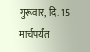गुरूवार, दि. 15 मार्चपर्यंत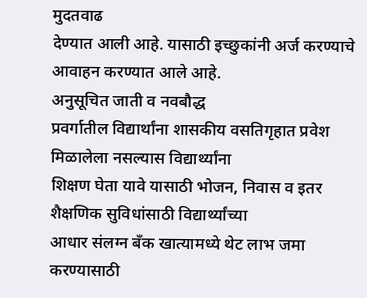मुदतवाढ
देण्यात आली आहे. यासाठी इच्छुकांनी अर्ज करण्याचे आवाहन करण्यात आले आहे.
अनुसूचित जाती व नवबौद्ध
प्रवर्गातील विद्यार्थांना शासकीय वसतिगृहात प्रवेश मिळालेला नसल्यास विद्यार्थ्यांना
शिक्षण घेता यावे यासाठी भोजन, निवास व इतर शैक्षणिक सुविधांसाठी विद्यार्थ्यांच्या
आधार संलग्न बँक खात्यामध्ये थेट लाभ जमा करण्यासाठी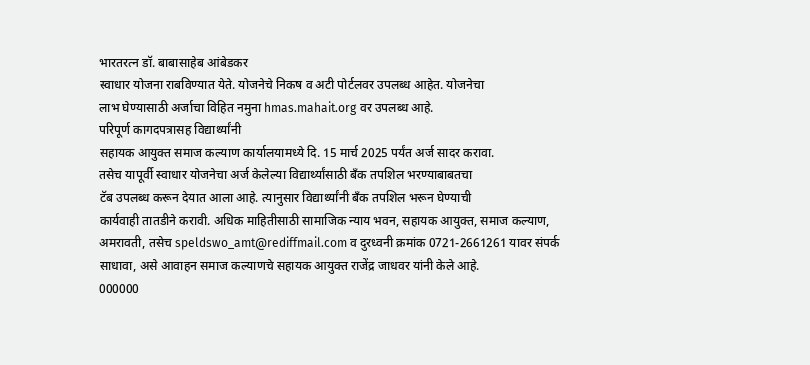भारतरत्न डॉ. बाबासाहेब आंबेडकर
स्वाधार योजना राबविण्यात येते. योजनेचे निकष व अटी पोर्टलवर उपलब्ध आहेत. योजनेचा
लाभ घेण्यासाठी अर्जाचा विहित नमुना hmas.mahait.org वर उपलब्ध आहे.
परिपूर्ण कागदपत्रासह विद्यार्थ्यांनी
सहायक आयुक्त समाज कल्याण कार्यालयामध्ये दि. 15 मार्च 2025 पर्यंत अर्ज सादर करावा.
तसेच यापूर्वी स्वाधार योजनेचा अर्ज केलेल्या विद्यार्थ्यांसाठी बँक तपशिल भरण्याबाबतचा
टॅब उपलब्ध करून देयात आला आहे. त्यानुसार विद्यार्थ्यांनी बँक तपशिल भरून घेण्याची
कार्यवाही तातडीने करावी. अधिक माहितीसाठी सामाजिक न्याय भवन, सहायक आयुक्त, समाज कल्याण,
अमरावती, तसेच speldswo_amt@rediffmail.com व दुरध्वनी क्रमांक 0721-2661261 यावर संपर्क
साधावा, असे आवाहन समाज कल्याणचे सहायक आयुक्त राजेंद्र जाधवर यांनी केले आहे.
000000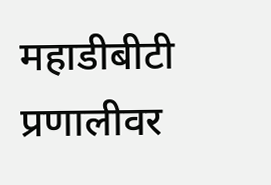महाडीबीटी प्रणालीवर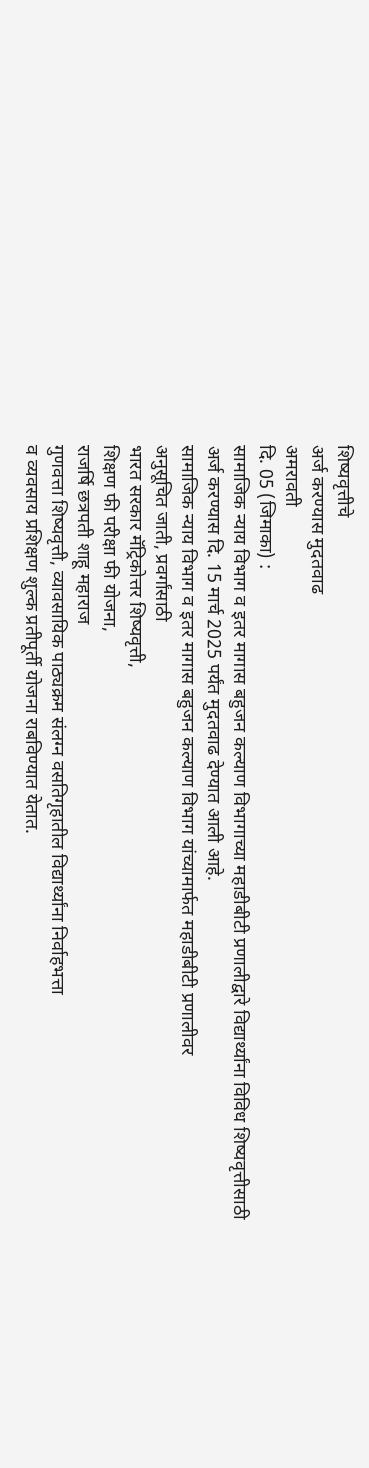शिष्यवृत्तीचे
अर्ज करण्यास मुदतवाढ
अमरावती
दि. 05 (जिमाका) :
सामाजिक न्याय विभाग व इतर मागास बहुजन कल्याण विभागाच्या महाडीबीटी प्रणालीद्वारे विद्यार्थ्यांना विविध शिष्यवृत्तीसाठी
अर्ज करण्यास दि. 15 मार्च 2025 पर्यंत मुदतवाढ देण्यात आली आहे.
सामाजिक न्याय विभाग व इतर मागास बहुजन कल्याण विभाग यांच्यामार्फत महाडीबीटी प्रणालीवर
अनुसूचित जाती, प्रवर्गांसाठी
भारत सरकार मॅट्रिकोत्तर शिष्यवृत्ती,
शिक्षण फी परीक्षा फी योजना,
राजर्षि छत्रपती शाहू महाराज
गुणवत्ता शिष्यवृत्ती, व्यावसायिक पाठ्यक्रम संलग्न वसतिगृहातील विद्यार्थ्यांना निर्वाहभत्ता
व व्यवसाय प्रशिक्षण शुल्क प्रतीपूर्ती योजना राबविण्यात येतात.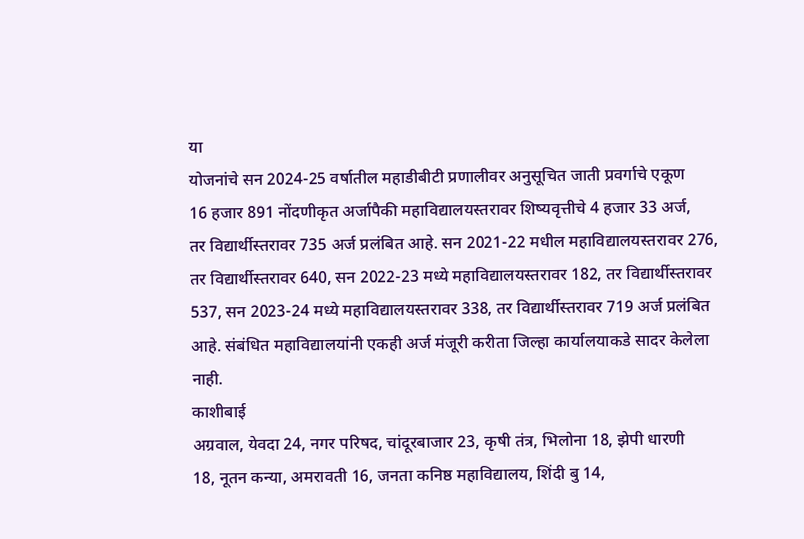या
योजनांचे सन 2024-25 वर्षातील महाडीबीटी प्रणालीवर अनुसूचित जाती प्रवर्गाचे एकूण
16 हजार 891 नोंदणीकृत अर्जापैकी महाविद्यालयस्तरावर शिष्यवृत्तीचे 4 हजार 33 अर्ज,
तर विद्यार्थीस्तरावर 735 अर्ज प्रलंबित आहे. सन 2021-22 मधील महाविद्यालयस्तरावर 276,
तर विद्यार्थीस्तरावर 640, सन 2022-23 मध्ये महाविद्यालयस्तरावर 182, तर विद्यार्थीस्तरावर
537, सन 2023-24 मध्ये महाविद्यालयस्तरावर 338, तर विद्यार्थीस्तरावर 719 अर्ज प्रलंबित
आहे. संबंधित महाविद्यालयांनी एकही अर्ज मंजूरी करीता जिल्हा कार्यालयाकडे सादर केलेला
नाही.
काशीबाई
अग्रवाल, येवदा 24, नगर परिषद, चांदूरबाजार 23, कृषी तंत्र, भिलोना 18, झेपी धारणी
18, नूतन कन्या, अमरावती 16, जनता कनिष्ठ महाविद्यालय, शिंदी बु 14,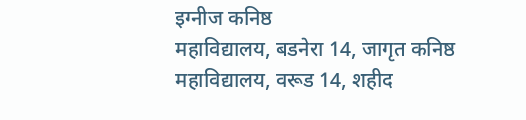इग्नीज कनिष्ठ
महाविद्यालय, बडनेरा 14, जागृत कनिष्ठ महाविद्यालय, वरूड 14, शहीद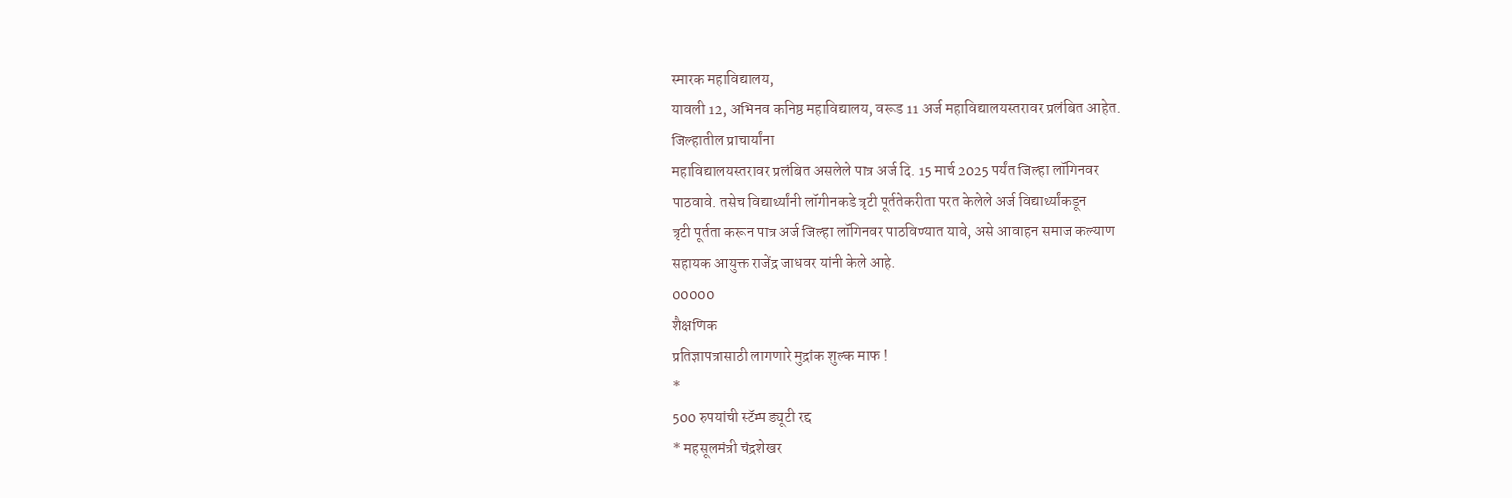स्मारक महाविद्यालय,
यावली 12, अभिनव कनिष्ठ महाविद्यालय, वरूड 11 अर्ज महाविद्यालयस्तरावर प्रलंबित आहेत.
जिल्हातील प्राचार्यांना
महाविद्यालयस्तरावर प्रलंबित असलेले पात्र अर्ज दि. 15 मार्च 2025 पर्यंत जिल्हा लॉगिनवर
पाठवावे. तसेच विद्यार्थ्यांनी लॉगीनकडे त्रृटी पूर्ततेकरीता परत केलेले अर्ज विद्यार्थ्यांकडून
त्रृटी पूर्तता करून पात्र अर्ज जिल्हा लॉगिनवर पाठविण्यात यावे, असे आवाहन समाज कल्याण
सहायक आयुक्त राजेंद्र जाधवर यांनी केले आहे.
00000
शैक्षणिक
प्रतिज्ञापत्रासाठी लागणारे मुद्रांक शुल्क माफ !
*
500 रुपयांची स्टॅम्प ड्यूटी रद्द
* महसूलमंत्री चंद्रशेखर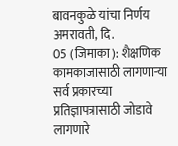बावनकुळे यांचा निर्णय
अमरावती, दि.
05 (जिमाका): शैक्षणिक कामकाजासाठी लागणाऱ्या
सर्व प्रकारच्या प्रतिज्ञापत्रासाठी जोडावे लागणारे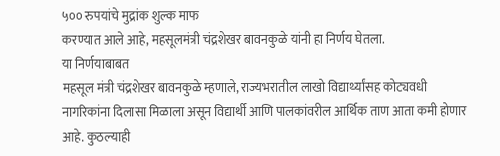५०० रुपयांचे मुद्रांक शुल्क माफ
करण्यात आले आहे, महसूलमंत्री चंद्रशेखर बावनकुळे यांनी हा निर्णय घेतला.
या निर्णयाबाबत
महसूल मंत्री चंद्रशेखर बावनकुळे म्हणाले, राज्यभरातील लाखो विद्यार्थ्यांसह कोट्यवधी
नागरिकांना दिलासा मिळाला असून विद्यार्थी आणि पालकांवरील आर्थिक ताण आता कमी होणार
आहे. कुठल्याही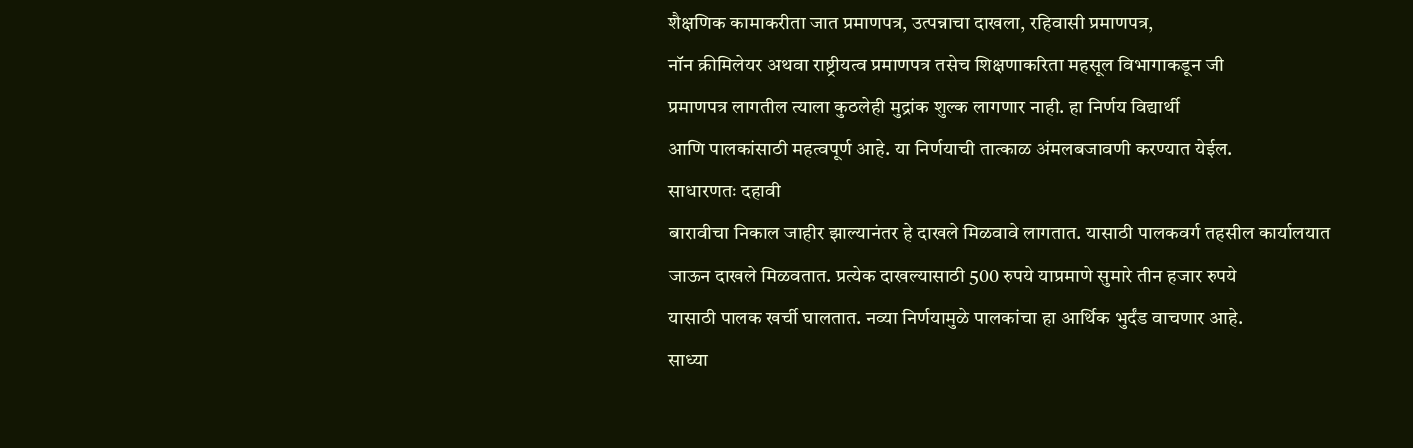शैक्षणिक कामाकरीता जात प्रमाणपत्र, उत्पन्नाचा दाखला, रहिवासी प्रमाणपत्र,
नॉन क्रीमिलेयर अथवा राष्ट्रीयत्व प्रमाणपत्र तसेच शिक्षणाकरिता महसूल विभागाकडून जी
प्रमाणपत्र लागतील त्याला कुठलेही मुद्रांक शुल्क लागणार नाही. हा निर्णय विद्यार्थी
आणि पालकांसाठी महत्वपूर्ण आहे. या निर्णयाची तात्काळ अंमलबजावणी करण्यात येईल.
साधारणतः दहावी
बारावीचा निकाल जाहीर झाल्यानंतर हे दाखले मिळवावे लागतात. यासाठी पालकवर्ग तहसील कार्यालयात
जाऊन दाखले मिळवतात. प्रत्येक दाखल्यासाठी 500 रुपये याप्रमाणे सुमारे तीन हजार रुपये
यासाठी पालक खर्ची घालतात. नव्या निर्णयामुळे पालकांचा हा आर्थिक भुर्दंड वाचणार आहे.
साध्या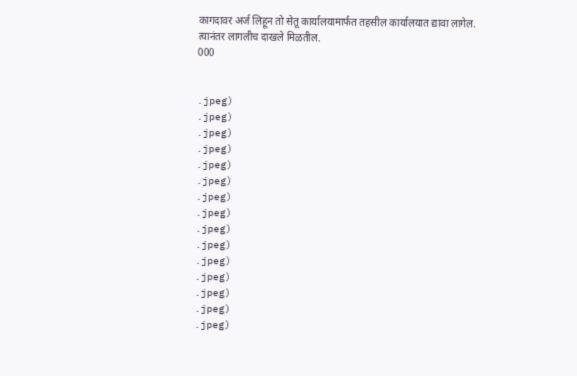कागदावर अर्ज लिहून तो सेतू कार्यालयामार्फत तहसील कार्यालयात द्यावा लागेल.
त्यानंतर लागलीच दाखले मिळतील.
000


.jpeg)
.jpeg)
.jpeg)
.jpeg)
.jpeg)
.jpeg)
.jpeg)
.jpeg)
.jpeg)
.jpeg)
.jpeg)
.jpeg)
.jpeg)
.jpeg)
.jpeg)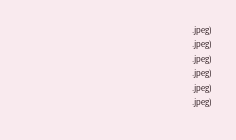.jpeg)
.jpeg)
.jpeg)
.jpeg)
.jpeg)
.jpeg)